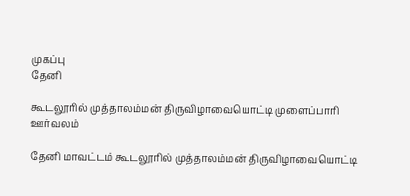முகப்பு
தேனி

கூடலூரில் முத்தாலம்மன் திருவிழாவையொட்டி முளைப்பாரி ஊர்வலம்

தேனி மாவட்டம் கூடலூரில் முத்தாலம்மன் திருவிழாவையொட்டி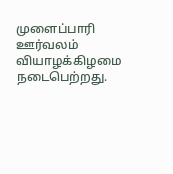முளைப்பாரி ஊர்வலம் வியாழக்கிழமை நடைபெற்றது.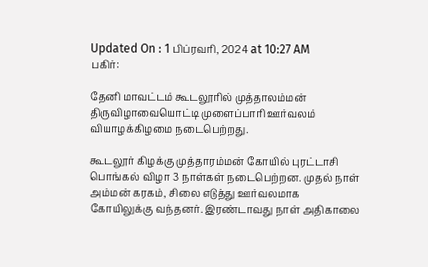Updated On : 1 பிப்ரவரி, 2024 at 10:27 AM
பகிர்:

தேனி மாவட்டம் கூடலூரில் முத்தாலம்மன் திருவிழாவையொட்டி முளைப்பாரி ஊர்வலம் வியாழக்கிழமை நடைபெற்றது.

கூடலூர் கிழக்கு முத்தாரம்மன் கோயில் புரட்டாசி பொங்கல் விழா 3 நாள்கள் நடைபெற்றன. முதல் நாள் அம்மன் கரகம், சிலை எடுத்து ஊர்வலமாக கோயிலுக்கு வந்தனர். இரண்டாவது நாள் அதிகாலை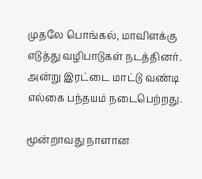முதலே பொங்கல், மாவிளக்கு எடுத்து வழிபாடுகள் நடத்தினர். அன்று இரட்டை மாட்டு வண்டி எல்கை பந்தயம் நடைபெற்றது.

மூன்றாவது நாளான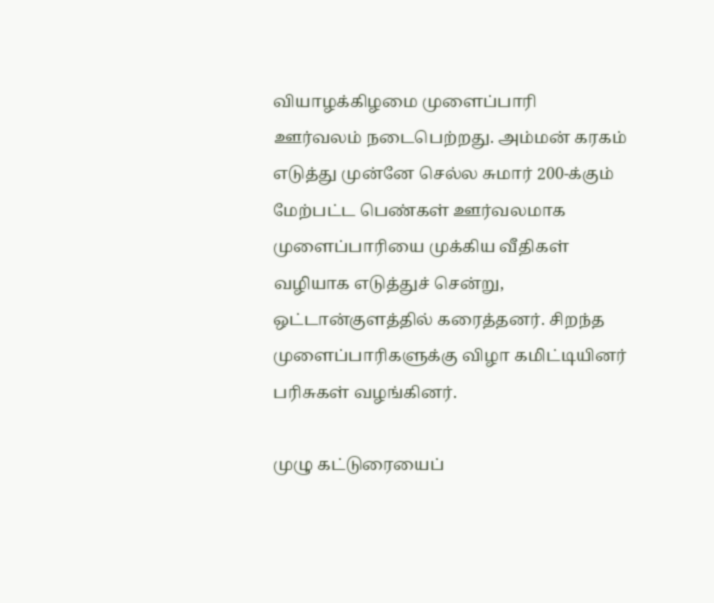வியாழக்கிழமை முளைப்பாரி ஊர்வலம் நடைபெற்றது. அம்மன் கரகம் எடுத்து முன்னே செல்ல சுமார் 200-க்கும் மேற்பட்ட பெண்கள் ஊர்வலமாக முளைப்பாரியை முக்கிய வீதிகள் வழியாக எடுத்துச் சென்று, ஒட்டான்குளத்தில் கரைத்தனர். சிறந்த முளைப்பாரிகளுக்கு விழா கமிட்டியினர் பரிசுகள் வழங்கினர்.

முழு கட்டுரையைப்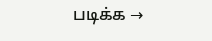படிக்க →